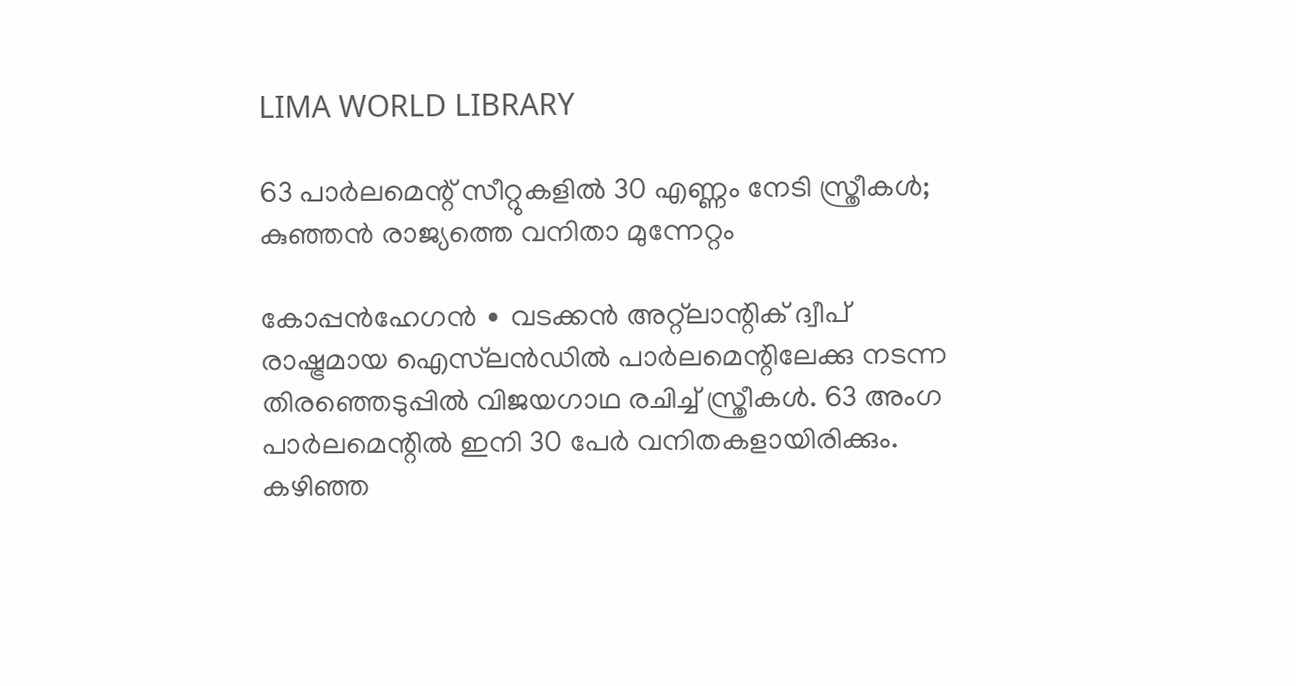LIMA WORLD LIBRARY

63 പാർലമെന്റ് സീറ്റുകളിൽ 30 എണ്ണം നേടി സ്ത്രീകൾ; കുഞ്ഞൻ രാജ്യത്തെ വനിതാ മുന്നേറ്റം

കോപ്പൻഹേഗൻ ∙ വടക്കൻ അറ്റ്‌ലാന്റിക് ദ്വീപ് രാഷ്ട്രമായ ഐസ്‌ലൻഡിൽ പാർലമെന്റിലേക്കു നടന്ന തിരഞ്ഞെടുപ്പിൽ വിജയഗാഥ രചിച്ച് സ്ത്രീകൾ. 63 അംഗ പാർലമെന്റിൽ ഇനി 30 പേർ വനിതകളായിരിക്കും. കഴിഞ്ഞ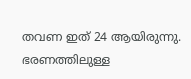തവണ ഇത് 24 ആയിരുന്നു. ഭരണത്തിലുള്ള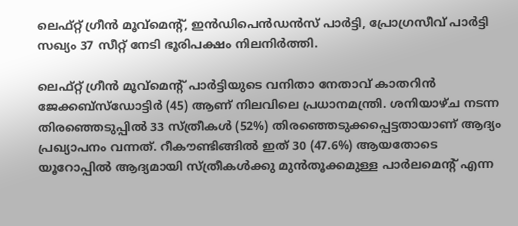ലെഫ്റ്റ് ഗ്രീൻ മൂവ്മെന്റ്, ഇൻഡിപെൻഡൻസ് പാർട്ടി, പ്രോഗ്രസീവ് പാർട്ടി സഖ്യം 37 സീറ്റ് നേടി ഭൂരിപക്ഷം നിലനിർത്തി.

ലെഫ്റ്റ് ഗ്രീൻ മൂവ്മെന്റ് പാർട്ടിയുടെ വനിതാ നേതാവ് കാതറിൻ ജേക്കബ്സ്ഡോട്ടിർ (45) ആണ് നിലവിലെ പ്രധാനമന്ത്രി. ശനിയാഴ്ച നടന്ന തിരഞ്ഞെടുപ്പിൽ 33 സ്ത്രീകൾ‌ (52%) തിരഞ്ഞെടുക്കപ്പെട്ടതായാണ് ആദ്യം പ്രഖ്യാപനം വന്നത്. റീകൗണ്ടിങ്ങിൽ ഇത് 30 (47.6%) ആയതോടെ യൂറോപ്പിൽ ആദ്യമായി സ്ത്രീകൾക്കു മുൻതൂക്കമുള്ള പാർലമെന്റ് എന്ന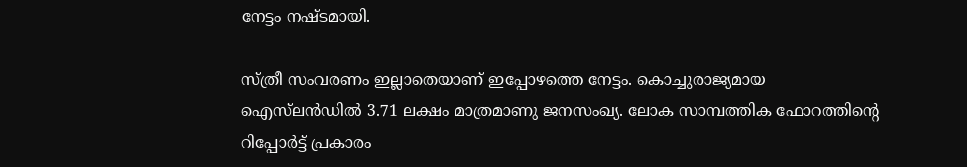നേട്ടം നഷ്ടമായി.

സ്ത്രീ സംവരണം ഇല്ലാതെയാണ് ഇപ്പോഴത്തെ നേട്ടം. കൊച്ചുരാജ്യമായ ഐസ്‌ലൻ‌ഡിൽ 3.71 ലക്ഷം മാത്രമാണു ജനസംഖ്യ. ലോക സാമ്പത്തിക ഫോറത്തിന്റെ റിപ്പോർട്ട് പ്രകാരം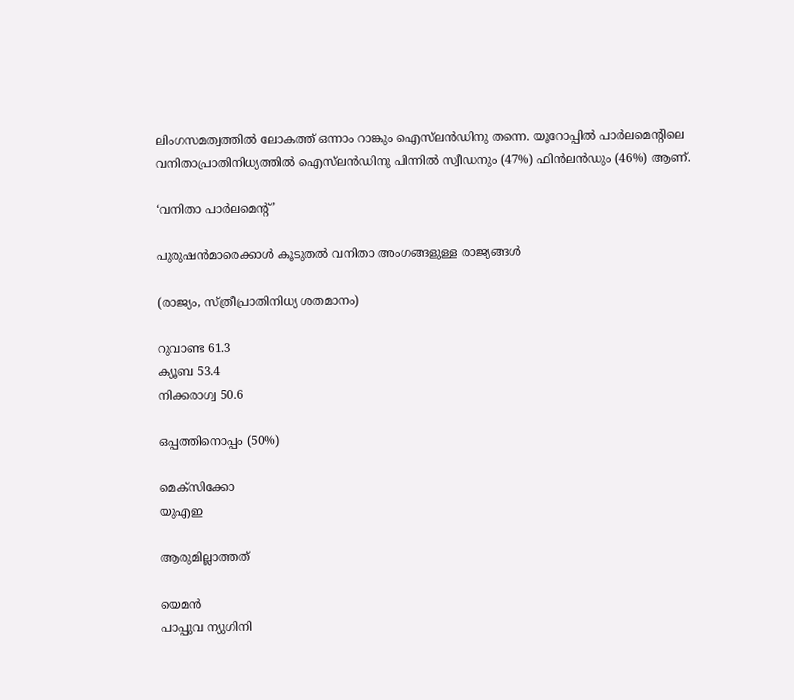ലിംഗസമത്വത്തിൽ ലോകത്ത് ഒന്നാം റാങ്കും ഐസ്‌ലൻഡിനു തന്നെ. യൂറോപ്പിൽ പാർലമെന്റിലെ വനിതാപ്രാതിനിധ്യത്തിൽ ഐസ്‌ലൻഡിനു പിന്നിൽ സ്വീഡനും (47%) ഫിൻലൻഡും (46%) ആണ്.

‘വനിതാ പാർലമെന്റ് ’

പുരുഷൻമാരെക്കാൾ കൂടുതൽ വനിതാ അംഗങ്ങളുള്ള രാജ്യങ്ങൾ

(രാജ്യം, സ്ത്രീപ്രാതിനിധ്യ ശതമാനം)

റുവാണ്ട 61.3
ക്യൂബ 53.4
നിക്കരാഗ്വ 50.6

ഒപ്പത്തിനൊപ്പം (50%)

മെക്സിക്കോ
യുഎഇ

ആരുമില്ലാത്തത്

യെമൻ
പാപ്പുവ ന്യുഗിനി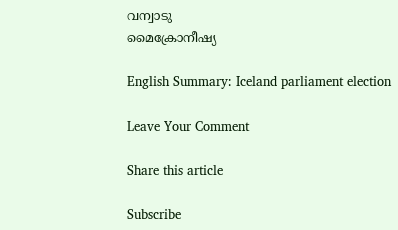വന്വാടു
മൈക്രോനീഷ്യ

English Summary: Iceland parliament election

Leave Your Comment

Share this article

Subscribe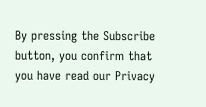By pressing the Subscribe button, you confirm that you have read our Privacy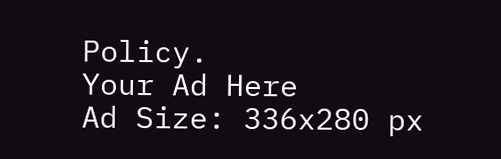Policy.
Your Ad Here
Ad Size: 336x280 px